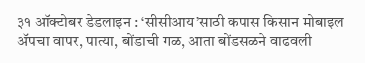३१ ऑक्टोबर डेडलाइन : ‘सीसीआय’साठी कपास किसान मोबाइल ॲपचा वापर, पात्या, बोंडाची गळ, आता बोंडसळने वाढवली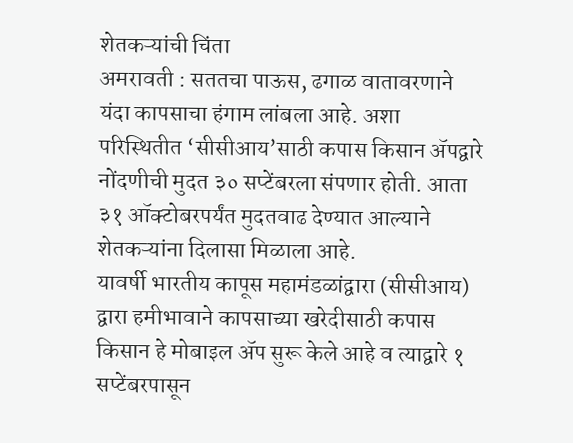शेतकऱ्यांची चिंता
अमरावती : सततचा पाऊस, ढगाळ वातावरणाने यंदा कापसाचा हंगाम लांबला आहे. अशा परिस्थितीत ‘सीसीआय’साठी कपास किसान ॲपद्वारे नोंदणीची मुदत ३० सप्टेंबरला संपणार होती. आता ३१ ऑक्टोबरपर्यंत मुदतवाढ देण्यात आल्याने शेतकऱ्यांना दिलासा मिळाला आहे.
यावर्षी भारतीय कापूस महामंडळांद्वारा (सीसीआय) द्वारा हमीभावाने कापसाच्या खरेदीसाठी कपास किसान हे मोबाइल ॲप सुरू केले आहे व त्याद्वारे १ सप्टेंबरपासून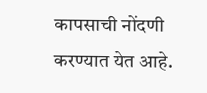कापसाची नोंदणी करण्यात येत आहे.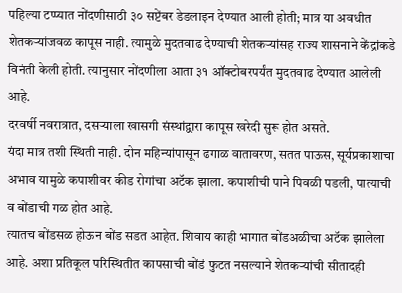पहिल्या टप्प्यात नोंदणीसाठी ३० सप्टेंबर डेडलाइन देण्यात आली होती; मात्र या अवधीत शेतकऱ्यांजवळ कापूस नाही. त्यामुळे मुदतवाढ देण्याची शेतकऱ्यांसह राज्य शासनाने केंद्रांकडे विनंती केली होती. त्यानुसार नोंदणीला आता ३१ ऑक्टोबरपर्यंत मुदतवाढ देण्यात आलेली आहे.
दरवर्षी नवरात्रात, दसऱ्याला खासगी संस्थांद्वारा कापूस खरेदी सुरू होत असते.
यंदा मात्र तशी स्थिती नाही. दोन महिन्यांपासून ढगाळ वातावरण, सतत पाऊस, सूर्यप्रकाशाचा अभाव यामुळे कपाशीवर कीड रोगांचा अटॅक झाला. कपाशीची पाने पिवळी पडली, पात्याची व बोंडाची गळ होत आहे.
त्यातच बोंडसळ होऊन बोंड सडत आहेत. शिवाय काही भागात बोंडअळीचा अटॅक झालेला आहे. अशा प्रतिकूल परिस्थितीत कापसाची बोंडं फुटत नसल्याने शेतकऱ्यांची सीतादही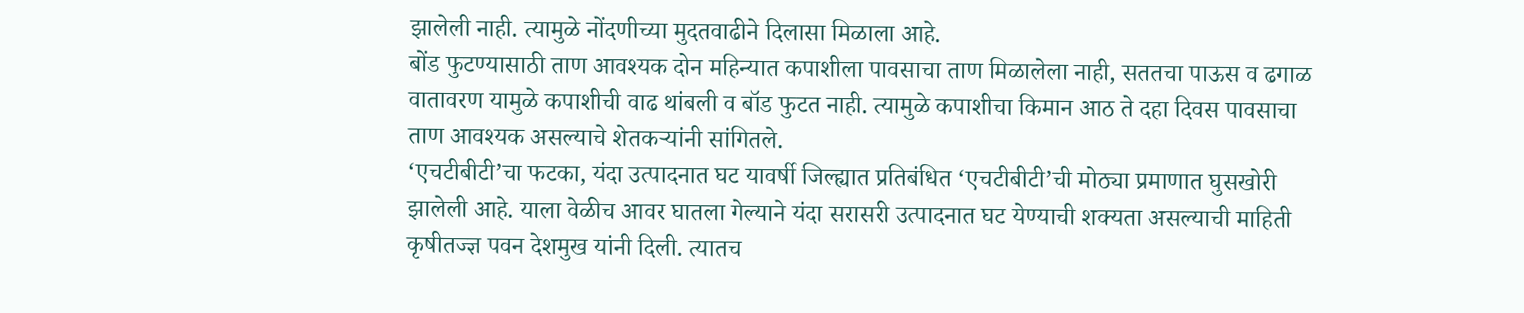झालेली नाही. त्यामुळे नोंदणीच्या मुदतवाढीने दिलासा मिळाला आहे.
बोंड फुटण्यासाठी ताण आवश्यक दोन महिन्यात कपाशीला पावसाचा ताण मिळालेला नाही, सततचा पाऊस व ढगाळ वातावरण यामुळे कपाशीची वाढ थांबली व बॉड फुटत नाही. त्यामुळे कपाशीचा किमान आठ ते दहा दिवस पावसाचा ताण आवश्यक असल्याचे शेतकऱ्यांनी सांगितले.
‘एचटीबीटी’चा फटका, यंदा उत्पादनात घट यावर्षी जिल्ह्यात प्रतिबंधित ‘एचटीबीटी’ची मोठ्या प्रमाणात घुसखोरी झालेली आहे. याला वेळीच आवर घातला गेल्याने यंदा सरासरी उत्पादनात घट येण्याची शक्यता असल्याची माहिती कृषीतज्ज्ञ पवन देशमुख यांनी दिली. त्यातच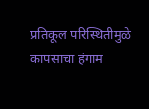प्रतिकूल परिस्थितीमुळे कापसाचा हंगाम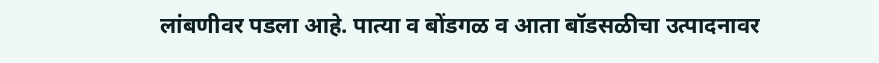लांबणीवर पडला आहे. पात्या व बोंडगळ व आता बॉडसळीचा उत्पादनावर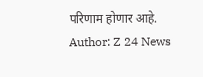परिणाम होणार आहे.
Author: Z 24 News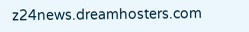z24news.dreamhosters.com